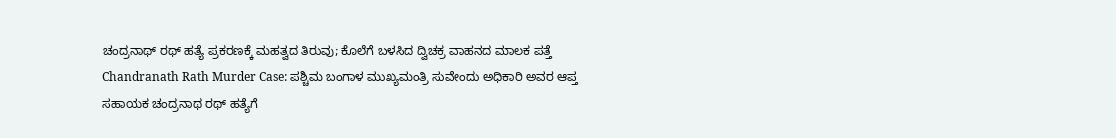ಚಂದ್ರನಾಥ್ ರಥ್ ಹತ್ಯೆ ಪ್ರಕರಣಕ್ಕೆ ಮಹತ್ವದ ತಿರುವು; ಕೊಲೆಗೆ ಬಳಸಿದ ದ್ವಿಚಕ್ರ ವಾಹನದ ಮಾಲಕ ಪತ್ತೆ
Chandranath Rath Murder Case: ಪಶ್ಚಿಮ ಬಂಗಾಳ ಮುಖ್ಯಮಂತ್ರಿ ಸುವೇಂದು ಅಧಿಕಾರಿ ಅವರ ಆಪ್ತ ಸಹಾಯಕ ಚಂದ್ರನಾಥ ರಥ್ ಹತ್ಯೆಗೆ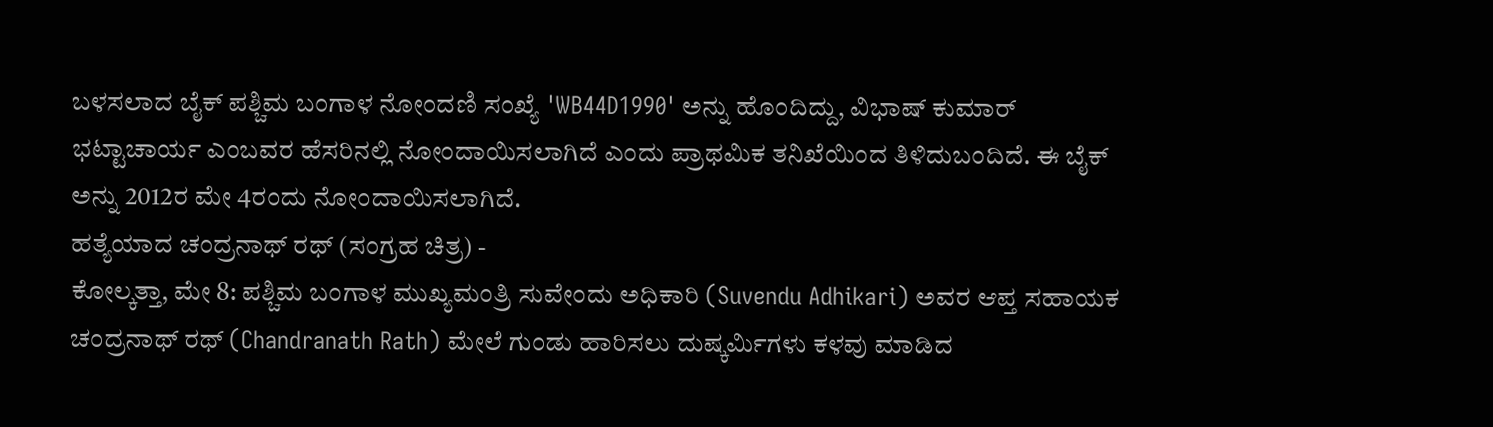ಬಳಸಲಾದ ಬೈಕ್ ಪಶ್ಚಿಮ ಬಂಗಾಳ ನೋಂದಣಿ ಸಂಖ್ಯೆ 'WB44D1990' ಅನ್ನು ಹೊಂದಿದ್ದು, ವಿಭಾಷ್ ಕುಮಾರ್ ಭಟ್ಟಾಚಾರ್ಯ ಎಂಬವರ ಹೆಸರಿನಲ್ಲಿ ನೋಂದಾಯಿಸಲಾಗಿದೆ ಎಂದು ಪ್ರಾಥಮಿಕ ತನಿಖೆಯಿಂದ ತಿಳಿದುಬಂದಿದೆ. ಈ ಬೈಕ್ ಅನ್ನು 2012ರ ಮೇ 4ರಂದು ನೋಂದಾಯಿಸಲಾಗಿದೆ.
ಹತ್ಯೆಯಾದ ಚಂದ್ರನಾಥ್ ರಥ್ (ಸಂಗ್ರಹ ಚಿತ್ರ) -
ಕೋಲ್ಕತ್ತಾ, ಮೇ 8: ಪಶ್ಚಿಮ ಬಂಗಾಳ ಮುಖ್ಯಮಂತ್ರಿ ಸುವೇಂದು ಅಧಿಕಾರಿ (Suvendu Adhikari) ಅವರ ಆಪ್ತ ಸಹಾಯಕ ಚಂದ್ರನಾಥ್ ರಥ್ (Chandranath Rath) ಮೇಲೆ ಗುಂಡು ಹಾರಿಸಲು ದುಷ್ಕರ್ಮಿಗಳು ಕಳವು ಮಾಡಿದ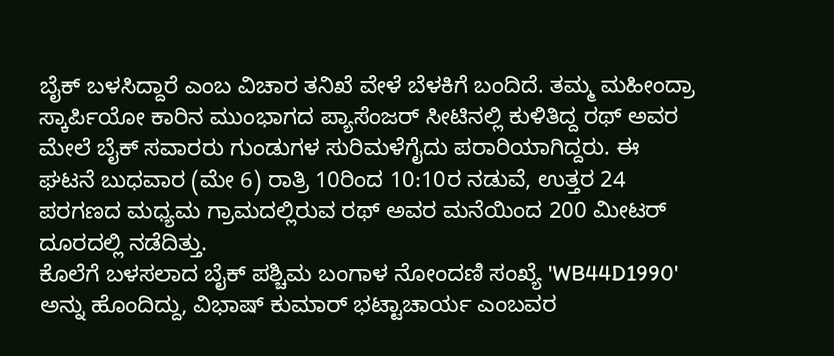ಬೈಕ್ ಬಳಸಿದ್ದಾರೆ ಎಂಬ ವಿಚಾರ ತನಿಖೆ ವೇಳೆ ಬೆಳಕಿಗೆ ಬಂದಿದೆ. ತಮ್ಮ ಮಹೀಂದ್ರಾ ಸ್ಕಾರ್ಪಿಯೋ ಕಾರಿನ ಮುಂಭಾಗದ ಪ್ಯಾಸೆಂಜರ್ ಸೀಟಿನಲ್ಲಿ ಕುಳಿತಿದ್ದ ರಥ್ ಅವರ ಮೇಲೆ ಬೈಕ್ ಸವಾರರು ಗುಂಡುಗಳ ಸುರಿಮಳೆಗೈದು ಪರಾರಿಯಾಗಿದ್ದರು. ಈ ಘಟನೆ ಬುಧವಾರ (ಮೇ 6) ರಾತ್ರಿ 10ರಿಂದ 10:10ರ ನಡುವೆ, ಉತ್ತರ 24 ಪರಗಣದ ಮಧ್ಯಮ ಗ್ರಾಮದಲ್ಲಿರುವ ರಥ್ ಅವರ ಮನೆಯಿಂದ 200 ಮೀಟರ್ ದೂರದಲ್ಲಿ ನಡೆದಿತ್ತು.
ಕೊಲೆಗೆ ಬಳಸಲಾದ ಬೈಕ್ ಪಶ್ಚಿಮ ಬಂಗಾಳ ನೋಂದಣಿ ಸಂಖ್ಯೆ 'WB44D1990' ಅನ್ನು ಹೊಂದಿದ್ದು, ವಿಭಾಷ್ ಕುಮಾರ್ ಭಟ್ಟಾಚಾರ್ಯ ಎಂಬವರ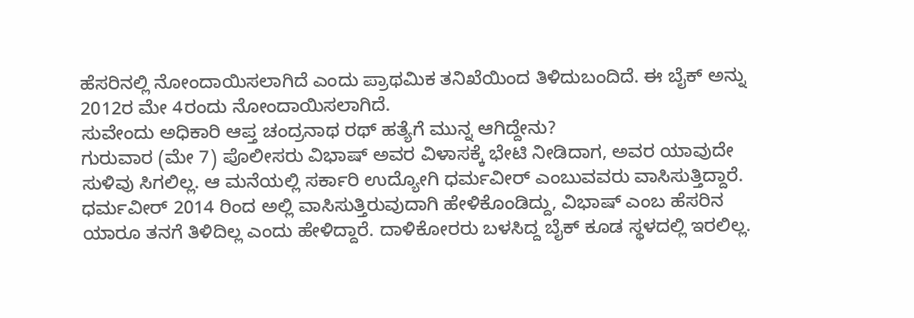ಹೆಸರಿನಲ್ಲಿ ನೋಂದಾಯಿಸಲಾಗಿದೆ ಎಂದು ಪ್ರಾಥಮಿಕ ತನಿಖೆಯಿಂದ ತಿಳಿದುಬಂದಿದೆ. ಈ ಬೈಕ್ ಅನ್ನು 2012ರ ಮೇ 4ರಂದು ನೋಂದಾಯಿಸಲಾಗಿದೆ.
ಸುವೇಂದು ಅಧಿಕಾರಿ ಆಪ್ತ ಚಂದ್ರನಾಥ ರಥ್ ಹತ್ಯೆಗೆ ಮುನ್ನ ಆಗಿದ್ದೇನು?
ಗುರುವಾರ (ಮೇ 7) ಪೊಲೀಸರು ವಿಭಾಷ್ ಅವರ ವಿಳಾಸಕ್ಕೆ ಭೇಟಿ ನೀಡಿದಾಗ, ಅವರ ಯಾವುದೇ ಸುಳಿವು ಸಿಗಲಿಲ್ಲ. ಆ ಮನೆಯಲ್ಲಿ ಸರ್ಕಾರಿ ಉದ್ಯೋಗಿ ಧರ್ಮವೀರ್ ಎಂಬುವವರು ವಾಸಿಸುತ್ತಿದ್ದಾರೆ. ಧರ್ಮವೀರ್ 2014 ರಿಂದ ಅಲ್ಲಿ ವಾಸಿಸುತ್ತಿರುವುದಾಗಿ ಹೇಳಿಕೊಂಡಿದ್ದು, ವಿಭಾಷ್ ಎಂಬ ಹೆಸರಿನ ಯಾರೂ ತನಗೆ ತಿಳಿದಿಲ್ಲ ಎಂದು ಹೇಳಿದ್ದಾರೆ. ದಾಳಿಕೋರರು ಬಳಸಿದ್ದ ಬೈಕ್ ಕೂಡ ಸ್ಥಳದಲ್ಲಿ ಇರಲಿಲ್ಲ.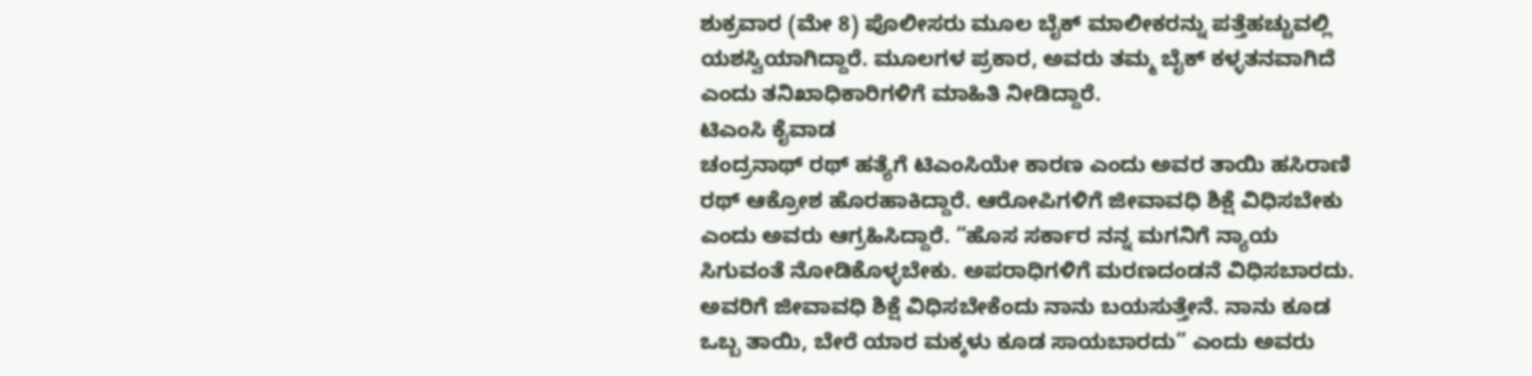ಶುಕ್ರವಾರ (ಮೇ 8) ಪೊಲೀಸರು ಮೂಲ ಬೈಕ್ ಮಾಲೀಕರನ್ನು ಪತ್ತೆಹಚ್ಚುವಲ್ಲಿ ಯಶಸ್ವಿಯಾಗಿದ್ದಾರೆ. ಮೂಲಗಳ ಪ್ರಕಾರ, ಅವರು ತಮ್ಮ ಬೈಕ್ ಕಳ್ಳತನವಾಗಿದೆ ಎಂದು ತನಿಖಾಧಿಕಾರಿಗಳಿಗೆ ಮಾಹಿತಿ ನೀಡಿದ್ದಾರೆ.
ಟಿಎಂಸಿ ಕೈವಾಡ
ಚಂದ್ರನಾಥ್ ರಥ್ ಹತ್ಯೆಗೆ ಟಿಎಂಸಿಯೇ ಕಾರಣ ಎಂದು ಅವರ ತಾಯಿ ಹಸಿರಾಣಿ ರಥ್ ಆಕ್ರೋಶ ಹೊರಹಾಕಿದ್ದಾರೆ. ಆರೋಪಿಗಳಿಗೆ ಜೀವಾವಧಿ ಶಿಕ್ಷೆ ವಿಧಿಸಬೇಕು ಎಂದು ಅವರು ಆಗ್ರಹಿಸಿದ್ದಾರೆ. “ಹೊಸ ಸರ್ಕಾರ ನನ್ನ ಮಗನಿಗೆ ನ್ಯಾಯ ಸಿಗುವಂತೆ ನೋಡಿಕೊಳ್ಳಬೇಕು. ಅಪರಾಧಿಗಳಿಗೆ ಮರಣದಂಡನೆ ವಿಧಿಸಬಾರದು. ಅವರಿಗೆ ಜೀವಾವಧಿ ಶಿಕ್ಷೆ ವಿಧಿಸಬೇಕೆಂದು ನಾನು ಬಯಸುತ್ತೇನೆ. ನಾನು ಕೂಡ ಒಬ್ಬ ತಾಯಿ, ಬೇರೆ ಯಾರ ಮಕ್ಕಳು ಕೂಡ ಸಾಯಬಾರದು” ಎಂದು ಅವರು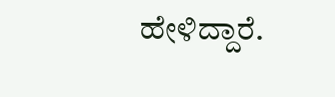ಹೇಳಿದ್ದಾರೆ.